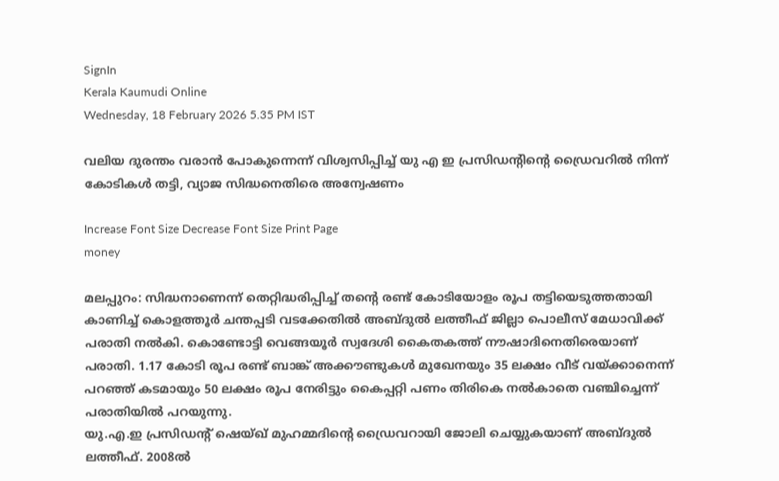SignIn
Kerala Kaumudi Online
Wednesday, 18 February 2026 5.35 PM IST

വലിയ ദുരന്തം വരാൻ പോകുന്നെന്ന് വിശ്വസിപ്പിച്ച് യു എ ഇ പ്രസിഡന്റിന്റെ ഡ്രൈവറിൽ നിന്ന് കോടികൾ തട്ടി, വ്യാജ സിദ്ധനെതിരെ അന്വേഷണം

Increase Font Size Decrease Font Size Print Page
money

മലപ്പുറം: സിദ്ധനാണെന്ന് തെറ്റിദ്ധരിപ്പിച്ച് തന്റെ രണ്ട് കോടിയോളം രൂപ തട്ടിയെടുത്തതായി കാണിച്ച് കൊളത്തൂർ ചന്തപ്പടി വടക്കേതിൽ അബ്ദുൽ ലത്തീഫ് ജില്ലാ പൊലീസ് മേധാവിക്ക് പരാതി നൽകി. കൊണ്ടോട്ടി വെങ്ങയൂർ സ്വദേശി കൈതകത്ത് നൗഷാദിനെതിരെയാണ് പരാതി. 1.17 കോടി രൂപ രണ്ട് ബാങ്ക് അക്കൗണ്ടുകൾ മുഖേനയും 35 ലക്ഷം വീട് വയ്ക്കാനെന്ന് പറഞ്ഞ് കടമായും 50 ലക്ഷം രൂപ നേരിട്ടും കൈപ്പറ്റി പണം തിരികെ നൽകാതെ വഞ്ചിച്ചെന്ന് പരാതിയിൽ പറയുന്നു.
യു.എ.ഇ പ്രസിഡന്റ് ഷെയ്ഖ് മുഹമ്മദിന്റെ ഡ്രൈവറായി ജോലി ചെയ്യുകയാണ് അബ്ദുൽ ലത്തീഫ്. 2008ൽ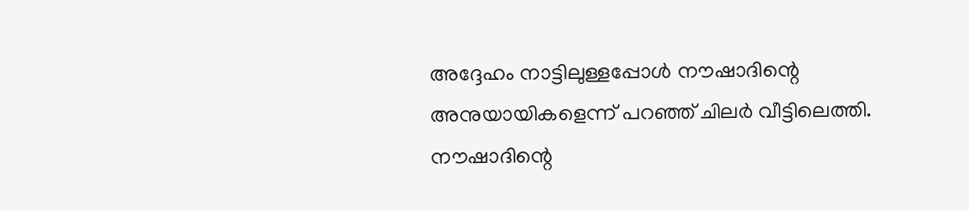അദ്ദേഹം നാട്ടിലുള്ളപ്പോൾ നൗഷാദിന്റെ അനുയായികളെന്ന് പറഞ്ഞ് ചിലർ വീട്ടിലെത്തി. നൗഷാദിന്റെ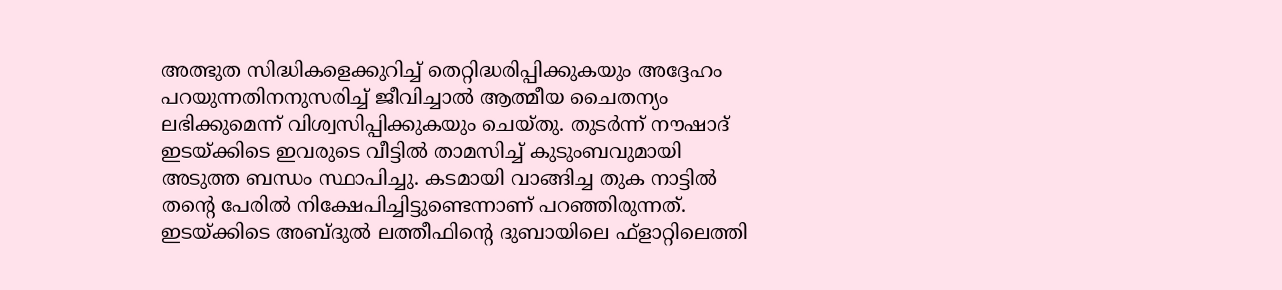അത്ഭുത സിദ്ധികളെക്കുറിച്ച് തെറ്റിദ്ധരിപ്പിക്കുകയും അദ്ദേഹം പറയുന്നതിനനുസരിച്ച് ജീവിച്ചാൽ ആത്മീയ ചൈതന്യം ലഭിക്കുമെന്ന് വിശ്വസിപ്പിക്കുകയും ചെയ്തു. തുടർന്ന് നൗഷാദ് ഇടയ്ക്കിടെ ഇവരുടെ വീട്ടിൽ താമസിച്ച് കുടുംബവുമായി അടുത്ത ബന്ധം സ്ഥാപിച്ചു. കടമായി വാങ്ങിച്ച തുക നാട്ടിൽ തന്റെ പേരിൽ നിക്ഷേപിച്ചിട്ടുണ്ടെന്നാണ് പറഞ്ഞിരുന്നത്. ഇടയ്ക്കിടെ അബ്ദുൽ ലത്തീഫിന്റെ ദുബായിലെ ഫ്ളാറ്റിലെത്തി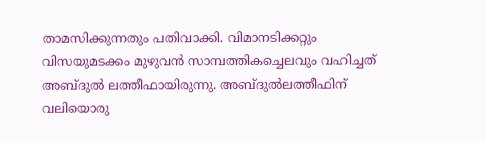താമസിക്കുന്നതും പതിവാക്കി. വിമാനടിക്കറ്റും വിസയുമടക്കം മുഴുവൻ സാമ്പത്തികച്ചെലവും വഹിച്ചത് അബ്ദുൽ ലത്തീഫായിരുന്നു. അബ്ദുൽലത്തീഫിന് വലിയൊരു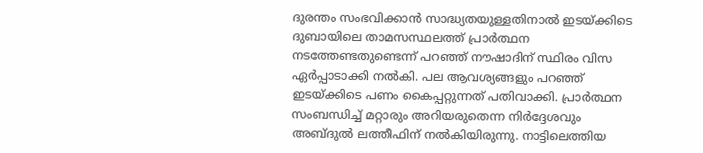ദുരന്തം സംഭവിക്കാൻ സാദ്ധ്യതയുള്ളതിനാൽ ഇടയ്ക്കിടെ ദുബായിലെ താമസസ്ഥലത്ത് പ്രാർത്ഥന നടത്തേണ്ടതുണ്ടെന്ന് പറഞ്ഞ് നൗഷാദിന് സ്ഥിരം വിസ ഏർപ്പാടാക്കി നൽകി. പല ആവശ്യങ്ങളും പറഞ്ഞ് ഇടയ്ക്കിടെ പണം കൈപ്പറ്റുന്നത് പതിവാക്കി. പ്രാർത്ഥന സംബന്ധിച്ച് മറ്റാരും അറിയരുതെന്ന നിർദ്ദേശവും അബ്ദുൽ ലത്തീഫിന് നൽകിയിരുന്നു. നാട്ടിലെത്തിയ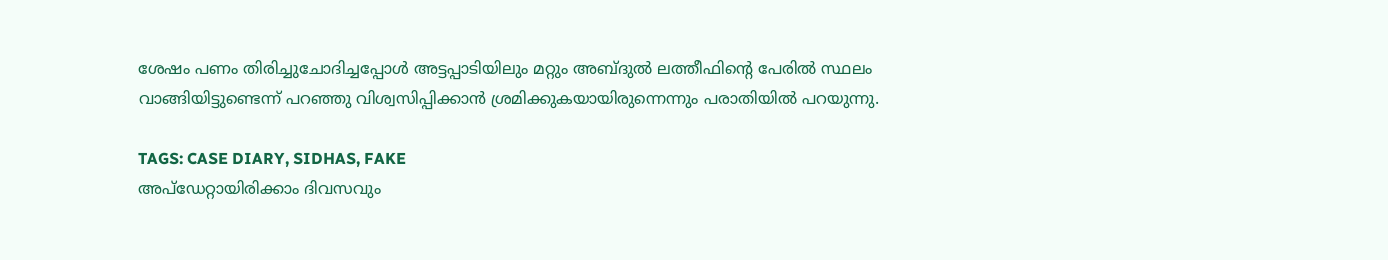ശേഷം പണം തിരിച്ചുചോദിച്ചപ്പോൾ അട്ടപ്പാടിയിലും മറ്റും അബ്ദുൽ ലത്തീഫിന്റെ പേരിൽ സ്ഥലം വാങ്ങിയിട്ടുണ്ടെന്ന് പറഞ്ഞു വിശ്വസിപ്പിക്കാൻ ശ്രമിക്കുകയായിരുന്നെന്നും പരാതിയിൽ പറയുന്നു.

TAGS: CASE DIARY, SIDHAS, FAKE
അപ്ഡേറ്റായിരിക്കാം ദിവസവും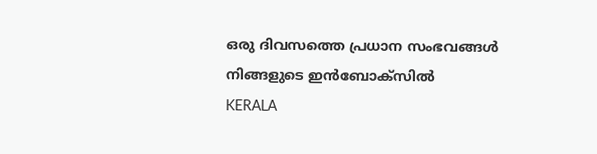ഒരു ദിവസത്തെ പ്രധാന സംഭവങ്ങൾ നിങ്ങളുടെ ഇൻബോക്സിൽ
KERALA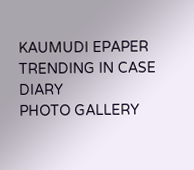KAUMUDI EPAPER
TRENDING IN CASE DIARY
PHOTO GALLERY